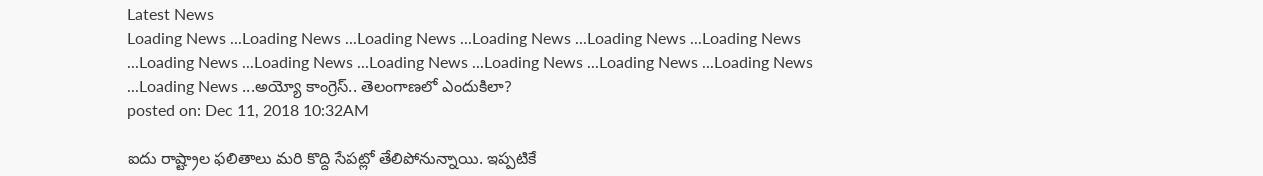Latest News
Loading News ...Loading News ...Loading News ...Loading News ...Loading News ...Loading News ...Loading News ...Loading News ...Loading News ...Loading News ...Loading News ...Loading News ...Loading News ...అయ్యో కాంగ్రెస్.. తెలంగాణలో ఎందుకిలా?
posted on: Dec 11, 2018 10:32AM

ఐదు రాష్ట్రాల ఫలితాలు మరి కొద్ది సేపట్లో తేలిపోనున్నాయి. ఇప్పటికే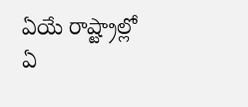ఏయే రాష్ట్రాల్లో ఏ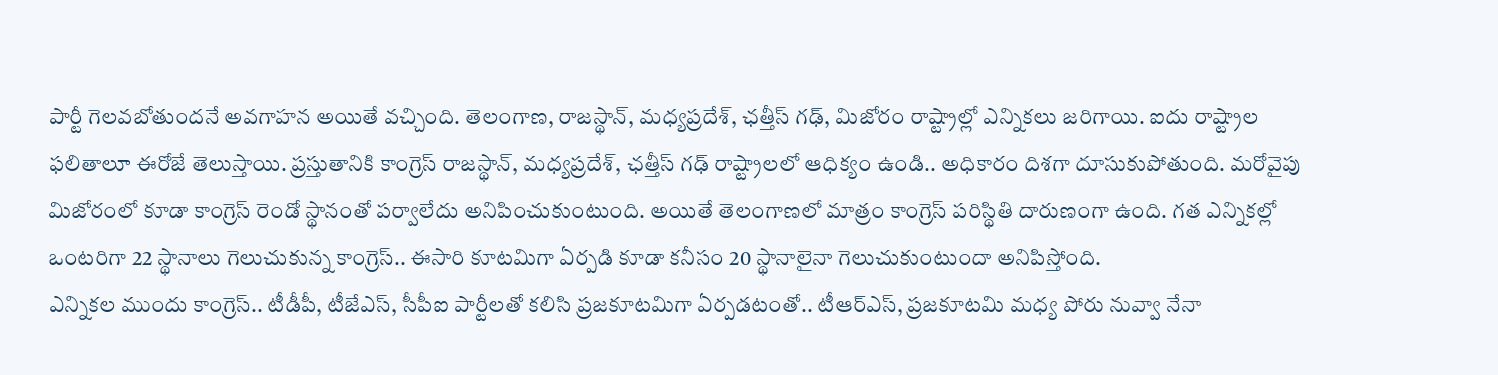పార్టీ గెలవబోతుందనే అవగాహన అయితే వచ్చింది. తెలంగాణ, రాజస్థాన్, మధ్యప్రదేశ్, ఛత్తీస్ గఢ్, మిజోరం రాష్ట్రాల్లో ఎన్నికలు జరిగాయి. ఐదు రాష్ట్రాల ఫలితాలూ ఈరోజే తెలుస్తాయి. ప్రస్తుతానికి కాంగ్రెస్ రాజస్థాన్, మధ్యప్రదేశ్, ఛత్తీస్ గఢ్ రాష్ట్రాలలో ఆధిక్యం ఉండి.. అధికారం దిశగా దూసుకుపోతుంది. మరోవైపు మిజోరంలో కూడా కాంగ్రెస్ రెండో స్థానంతో పర్వాలేదు అనిపించుకుంటుంది. అయితే తెలంగాణలో మాత్రం కాంగ్రెస్ పరిస్థితి దారుణంగా ఉంది. గత ఎన్నికల్లో ఒంటరిగా 22 స్థానాలు గెలుచుకున్న కాంగ్రెస్.. ఈసారి కూటమిగా ఏర్పడి కూడా కనీసం 20 స్థానాలైనా గెలుచుకుంటుందా అనిపిస్తోంది.
ఎన్నికల ముందు కాంగ్రెస్.. టీడీపీ, టీజేఎస్, సీపీఐ పార్టీలతో కలిసి ప్రజకూటమిగా ఏర్పడటంతో.. టీఆర్ఎస్, ప్రజకూటమి మధ్య పోరు నువ్వా నేనా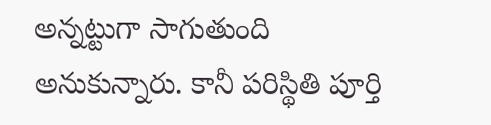అన్నట్టుగా సాగుతుంది అనుకున్నారు. కానీ పరిస్థితి పూర్తి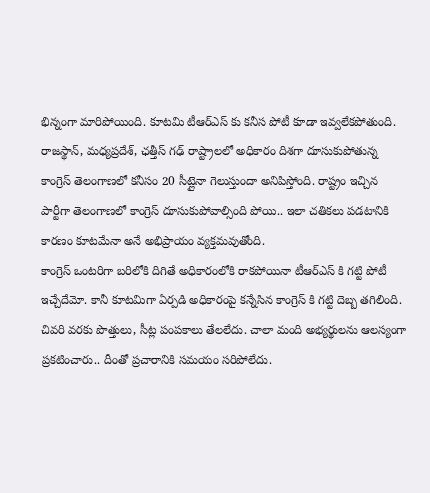భిన్నంగా మారిపోయింది. కూటమి టీఆర్ఎస్ కు కనీస పోటీ కూడా ఇవ్వలేకపోతుంది. రాజస్థాన్, మధ్యప్రదేశ్, ఛత్తీస్ గఢ్ రాష్ట్రాలలో అధికారం దిశగా దూసుకుపోతున్న కాంగ్రెస్ తెలంగాణలో కనీసం 20 సీట్లైనా గెలుస్తుందా అనిపిస్తోంది. రాష్ట్రం ఇచ్చిన పార్టీగా తెలంగాణలో కాంగ్రెస్ దూసుకుపోవాల్సింది పోయి.. ఇలా చతికలు పడటానికి కారణం కూటమేనా అనే అభిప్రాయం వ్యక్తమవుతోంది.
కాంగ్రెస్ ఒంటరిగా బరిలోకి దిగితే అధికారంలోకి రాకపోయినా టీఆర్ఎస్ కి గట్టి పోటీ ఇచ్చేదేమో. కానీ కూటమిగా ఏర్పడి అధికారంపై కన్నేసిన కాంగ్రెస్ కి గట్టి దెబ్బ తగిలింది. చివరి వరకు పొత్తులు, సీట్ల పంపకాలు తేలలేదు. చాలా మంది అభ్యర్థులను ఆలస్యంగా ప్రకటించారు.. దీంతో ప్రచారానికి సమయం సరిపోలేదు.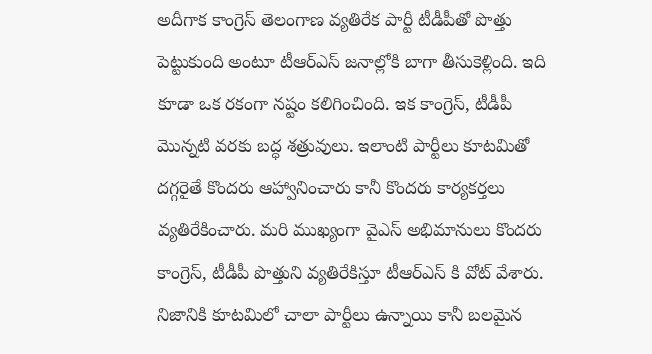అదీగాక కాంగ్రెస్ తెలంగాణ వ్యతిరేక పార్టీ టీడీపీతో పొత్తు పెట్టుకుంది అంటూ టీఆర్ఎస్ జనాల్లోకి బాగా తీసుకెళ్లింది. ఇది కూడా ఒక రకంగా నష్టం కలిగించింది. ఇక కాంగ్రెస్, టీడీపీ మొన్నటి వరకు బద్ధ శత్రువులు. ఇలాంటి పార్టీలు కూటమితో దగ్గరైతే కొందరు ఆహ్వానించారు కానీ కొందరు కార్యకర్తలు వ్యతిరేకించారు. మరి ముఖ్యంగా వైఎస్ అభిమానులు కొందరు కాంగ్రెస్, టీడీపీ పొత్తుని వ్యతిరేకిస్తూ టీఆర్ఎస్ కి వోట్ వేశారు. నిజానికి కూటమిలో చాలా పార్టీలు ఉన్నాయి కానీ బలమైన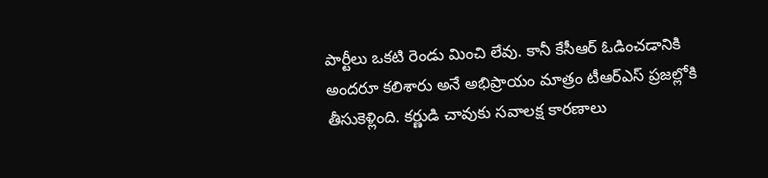పార్టీలు ఒకటి రెండు మించి లేవు. కానీ కేసీఆర్ ఓడించడానికి అందరూ కలిశారు అనే అభిప్రాయం మాత్రం టీఆర్ఎస్ ప్రజల్లోకి తీసుకెళ్లింది. కర్ణుడి చావుకు సవాలక్ష కారణాలు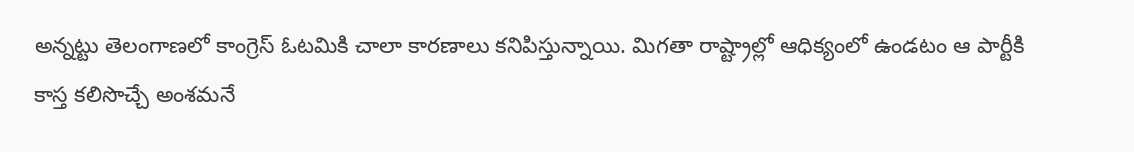అన్నట్టు తెలంగాణలో కాంగ్రెస్ ఓటమికి చాలా కారణాలు కనిపిస్తున్నాయి. మిగతా రాష్ట్రాల్లో ఆధిక్యంలో ఉండటం ఆ పార్టీకి కాస్త కలిసొచ్చే అంశమనే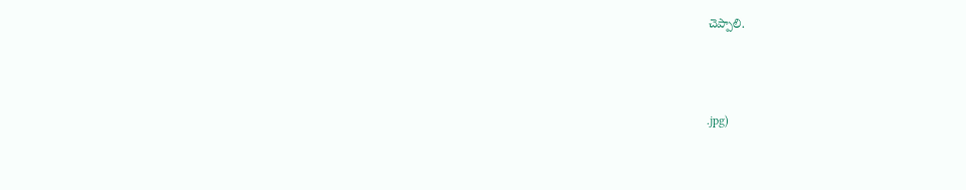చెప్పాలి.



.jpg)